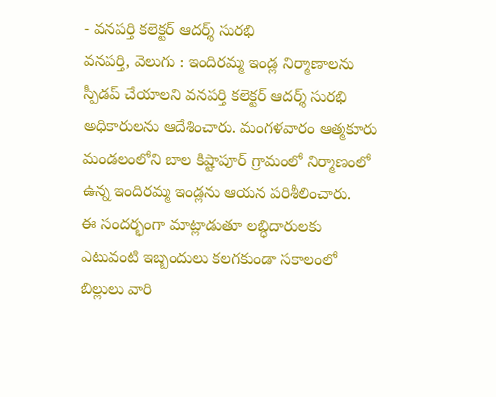- వనపర్తి కలెక్టర్ ఆదర్శ్ సురభి
వనపర్తి, వెలుగు : ఇందిరమ్మ ఇండ్ల నిర్మాణాలను స్పీడప్ చేయాలని వనపర్తి కలెక్టర్ ఆదర్శ్ సురభి అధికారులను ఆదేశించారు. మంగళవారం ఆత్మకూరు మండలంలోని బాల కిష్టాపూర్ గ్రామంలో నిర్మాణంలో ఉన్న ఇందిరమ్మ ఇండ్లను ఆయన పరిశీలించారు.
ఈ సందర్భంగా మాట్లాడుతూ లబ్ధిదారులకు ఎటువంటి ఇబ్బందులు కలగకుండా సకాలంలో బిల్లులు వారి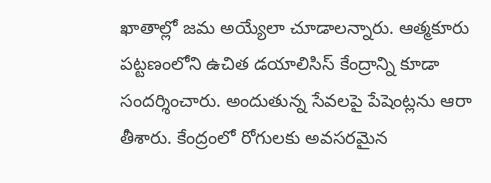ఖాతాల్లో జమ అయ్యేలా చూడాలన్నారు. ఆత్మకూరు పట్టణంలోని ఉచిత డయాలిసిస్ కేంద్రాన్ని కూడా సందర్శించారు. అందుతున్న సేవలపై పేషెంట్లను ఆరా తీశారు. కేంద్రంలో రోగులకు అవసరమైన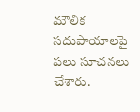మౌలిక సదుపాయాలపై పలు సూచనలు చేశారు.